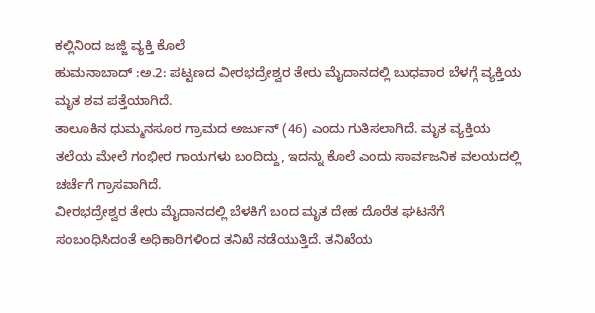ಕಲ್ಲಿನಿಂದ ಜಜ್ಜಿ ವ್ಯಕ್ತಿ ಕೊಲೆ
ಹುಮನಾಬಾದ್ :ಅ.2: ಪಟ್ಟಣದ ವೀರಭದ್ರೇಶ್ವರ ತೇರು ಮೈದಾನದಲ್ಲಿ ಬುಧವಾರ ಬೆಳಗ್ಗೆ ವ್ಯಕ್ತಿಯ ಮೃತ ಶವ ಪತ್ತೆಯಾಗಿದೆ.
ತಾಲೂಕಿನ ಧುಮ್ಮನಸೂರ ಗ್ರಾಮದ ಅರ್ಜುನ್ (46) ಎಂದು ಗುತಿಸಲಾಗಿದೆ. ಮೃತ ವ್ಯಕ್ತಿಯ ತಲೆಯ ಮೇಲೆ ಗಂಭೀರ ಗಾಯಗಳು ಬಂದಿದ್ದು, ಇದನ್ನು ಕೊಲೆ ಎಂದು ಸಾರ್ವಜನಿಕ ವಲಯದಲ್ಲಿ ಚರ್ಚೆಗೆ ಗ್ರಾಸವಾಗಿದೆ.
ವೀರಭದ್ರೇಶ್ವರ ತೇರು ಮೈದಾನದಲ್ಲಿ ಬೆಳಕಿಗೆ ಬಂದ ಮೃತ ದೇಹ ದೊರೆತ ಘಟನೆಗೆ ಸಂಬಂಧಿಸಿದಂತೆ ಅಧಿಕಾರಿಗಳಿಂದ ತನಿಖೆ ನಡೆಯುತ್ತಿದೆ. ತನಿಖೆಯ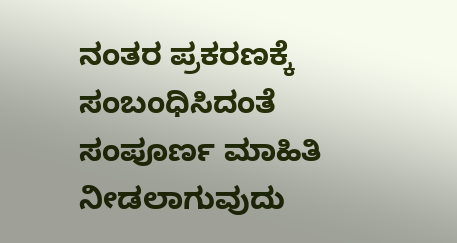ನಂತರ ಪ್ರಕರಣಕ್ಕೆ ಸಂಬಂಧಿಸಿದಂತೆ ಸಂಪೂರ್ಣ ಮಾಹಿತಿ ನೀಡಲಾಗುವುದು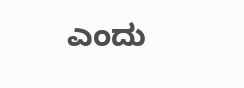ಎಂದು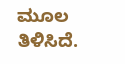ಮೂಲ ತಿಳಿಸಿದೆ.